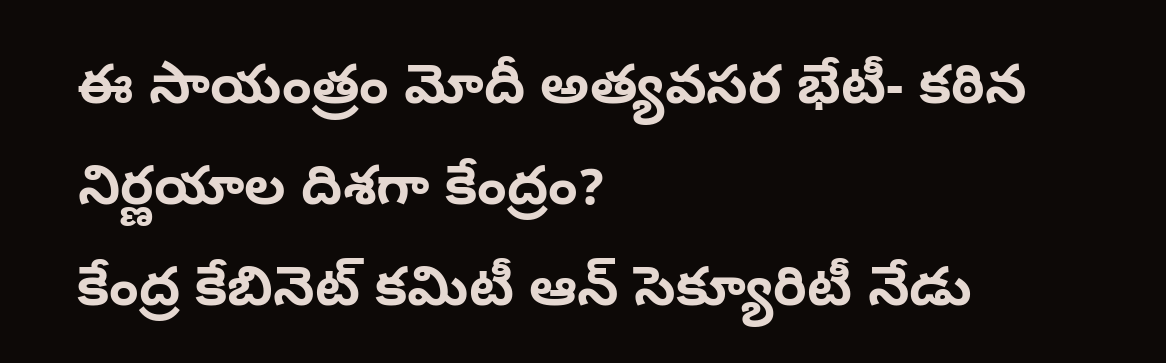ఈ సాయంత్రం మోదీ అత్యవసర భేటీ- కఠిన నిర్ణయాల దిశగా కేంద్రం?
కేంద్ర కేబినెట్ కమిటీ ఆన్ సెక్యూరిటీ నేడు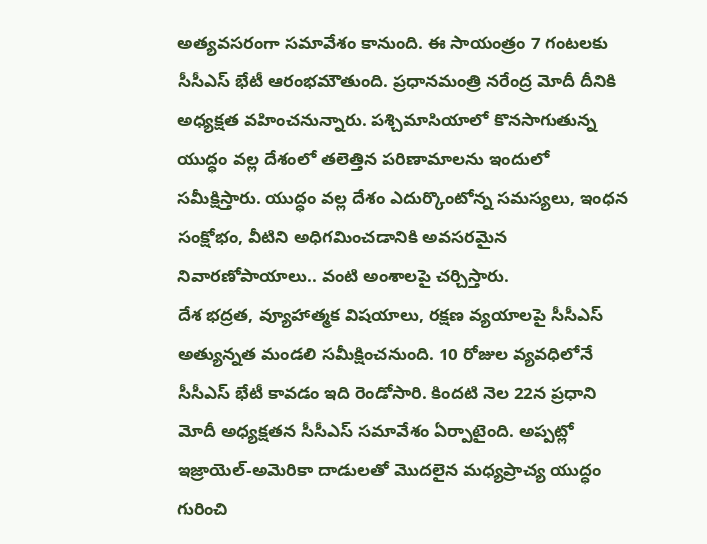అత్యవసరంగా సమావేశం కానుంది. ఈ సాయంత్రం 7 గంటలకు సీసీఎస్ భేటీ ఆరంభమౌతుంది. ప్రధానమంత్రి నరేంద్ర మోదీ దీనికి అధ్యక్షత వహించనున్నారు. పశ్చిమాసియాలో కొనసాగుతున్న యుద్ధం వల్ల దేశంలో తలెత్తిన పరిణామాలను ఇందులో సమీక్షిస్తారు. యుద్ధం వల్ల దేశం ఎదుర్కొంటోన్న సమస్యలు, ఇంధన సంక్షోభం, వీటిని అధిగమించడానికి అవసరమైన నివారణోపాయాలు.. వంటి అంశాలపై చర్చిస్తారు.
దేశ భద్రత, వ్యూహాత్మక విషయాలు, రక్షణ వ్యయాలపై సీసీఎస్ అత్యున్నత మండలి సమీక్షించనుంది. 10 రోజుల వ్యవధిలోనే సీసీఎస్ భేటీ కావడం ఇది రెండోసారి. కిందటి నెల 22న ప్రధాని మోదీ అధ్యక్షతన సీసీఎస్ సమావేశం ఏర్పాటైంది. అప్పట్లో ఇజ్రాయెల్-అమెరికా దాడులతో మొదలైన మధ్యప్రాచ్య యుద్ధం గురించి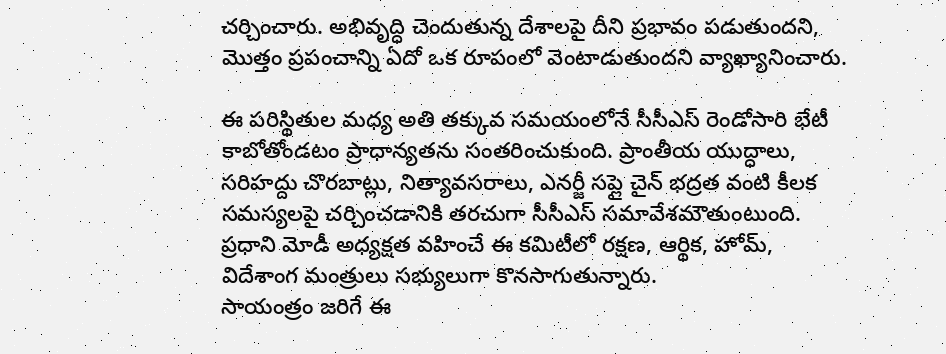చర్చించారు. అభివృద్ధి చెందుతున్న దేశాలపై దీని ప్రభావం పడుతుందని, మొత్తం ప్రపంచాన్ని ఏదో ఒక రూపంలో వెంటాడుతుందని వ్యాఖ్యానించారు.

ఈ పరిస్థితుల మధ్య అతి తక్కువ సమయంలోనే సీసీఎస్ రెండోసారి భేటీ కాబోతోండటం ప్రాధాన్యతను సంతరించుకుంది. ప్రాంతీయ యుద్ధాలు, సరిహద్దు చొరబాట్లు, నిత్యావసరాలు, ఎనర్జీ సప్లై చైన్ భద్రత వంటి కీలక సమస్యలపై చర్చించడానికి తరచుగా సీసీఎస్ సమావేశమౌతుంటుంది. ప్రధాని మోడీ అధ్యక్షత వహించే ఈ కమిటీలో రక్షణ, ఆర్థిక, హోమ్, విదేశాంగ మంత్రులు సభ్యులుగా కొనసాగుతున్నారు.
సాయంత్రం జరిగే ఈ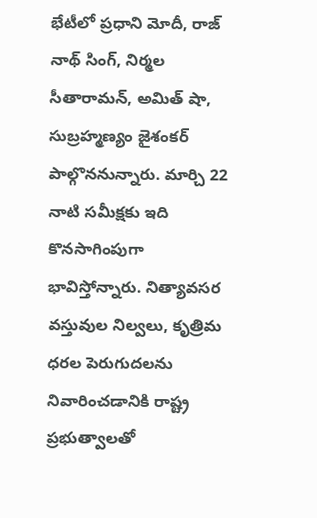భేటీలో ప్రధాని మోదీ, రాజ్ నాథ్ సింగ్, నిర్మల సీతారామన్, అమిత్ షా, సుబ్రహ్మణ్యం జైశంకర్ పాల్గొననున్నారు. మార్చి 22 నాటి సమీక్షకు ఇది కొనసాగింపుగా భావిస్తోన్నారు. నిత్యావసర వస్తువుల నిల్వలు, కృత్రిమ ధరల పెరుగుదలను నివారించడానికి రాష్ట్ర ప్రభుత్వాలతో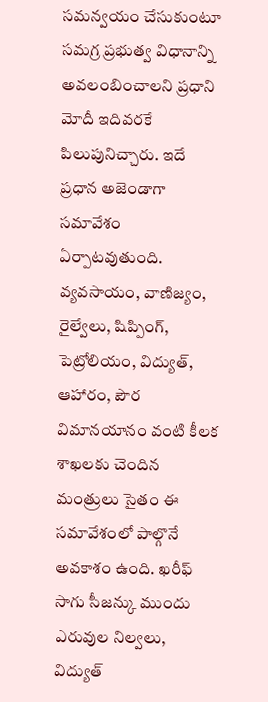సమన్వయం చేసుకుంటూ సమగ్ర ప్రభుత్వ విధానాన్ని అవలంబించాలని ప్రధాని మోదీ ఇదివరకే పిలుపునిచ్చారు. ఇదే ప్రధాన అజెండాగా సమావేశం ఏర్పాటవుతుంది.
వ్యవసాయం, వాణిజ్యం, రైల్వేలు, షిప్పింగ్, పెట్రోలియం, విద్యుత్, ఆహారం, పౌర విమానయానం వంటి కీలక శాఖలకు చెందిన మంత్రులు సైతం ఈ సమావేశంలో పాల్గొనే అవకాశం ఉంది. ఖరీఫ్ సాగు సీజన్కు ముందు ఎరువుల నిల్వలు, విద్యుత్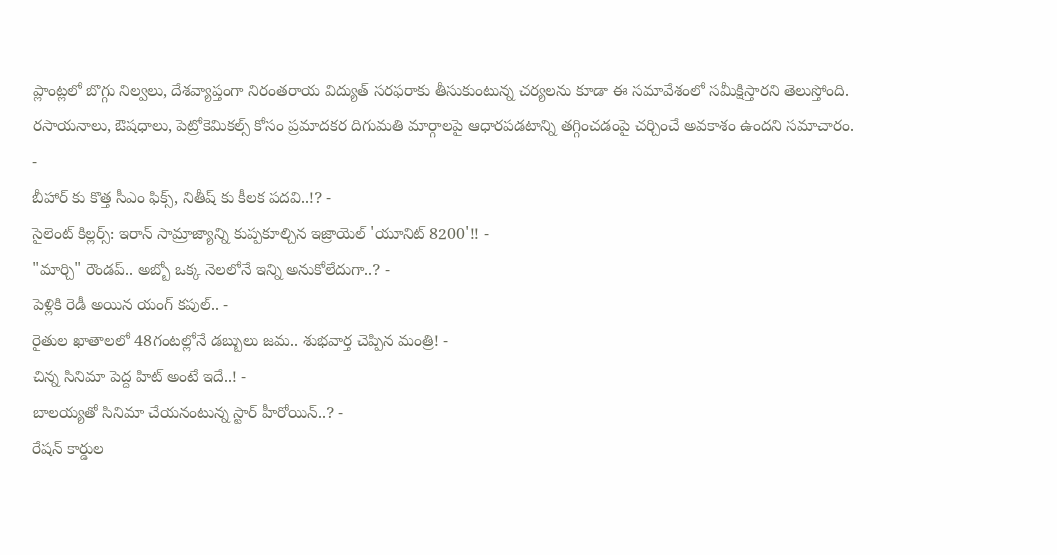ప్లాంట్లలో బొగ్గు నిల్వలు, దేశవ్యాప్తంగా నిరంతరాయ విద్యుత్ సరఫరాకు తీసుకుంటున్న చర్యలను కూడా ఈ సమావేశంలో సమీక్షిస్తారని తెలుస్తోంది. రసాయనాలు, ఔషధాలు, పెట్రోకెమికల్స్ కోసం ప్రమాదకర దిగుమతి మార్గాలపై ఆధారపడటాన్ని తగ్గించడంపై చర్చించే అవకాశం ఉందని సమాచారం.
-
బీహార్ కు కొత్త సీఎం ఫిక్స్, నితీష్ కు కీలక పదవి..!? -
సైలెంట్ కిల్లర్స్: ఇరాన్ సామ్రాజ్యాన్ని కుప్పకూల్చిన ఇజ్రాయెల్ 'యూనిట్ 8200'!! -
"మార్చి" రౌండప్.. అబ్బో ఒక్క నెలలోనే ఇన్ని అనుకోలేదుగా..? -
పెళ్లికి రెడీ అయిన యంగ్ కపుల్.. -
రైతుల ఖాతాలలో 48గంటల్లోనే డబ్బులు జమ.. శుభవార్త చెప్పిన మంత్రి! -
చిన్న సినిమా పెద్ద హిట్ అంటే ఇదే..! -
బాలయ్యతో సినిమా చేయనంటున్న స్టార్ హీరోయిన్..? -
రేషన్ కార్డుల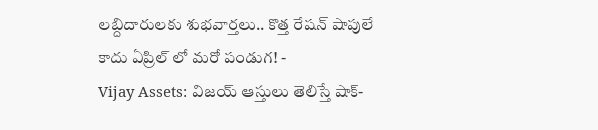లబ్దిదారులకు శుభవార్తలు.. కొత్త రేషన్ షాపులే కాదు ఏప్రిల్ లో మరో పండుగ! -
Vijay Assets: విజయ్ ఆస్తులు తెలిస్తే షాక్-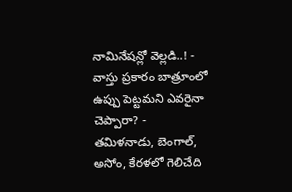నామినేషన్లో వెల్లడి..! -
వాస్తు ప్రకారం బాత్రూంలో ఉప్పు పెట్టమని ఎవరైనా చెప్పారా? -
తమిళనాడు, బెంగాల్, అసోం, కేరళలో గెలిచేది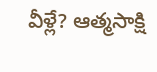వీళ్లే? ఆత్మసాక్షి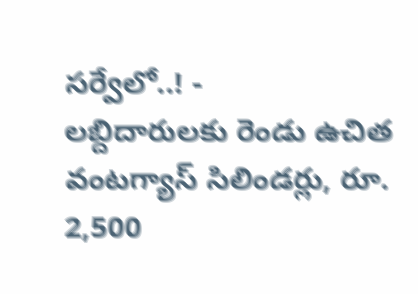సర్వేలో..! -
లబ్దిదారులకు రెండు ఉచిత వంటగ్యాస్ సిలిండర్లు, రూ. 2,500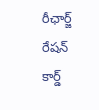రీఛార్జ్ రేషన్ కార్డ్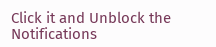Click it and Unblock the Notifications